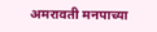अमरावती मनपाच्या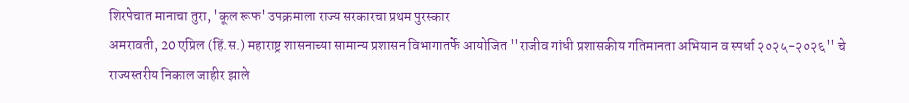शिरपेचात मानाचा तुरा, 'कूल रूफ' उपक्रमाला राज्य सरकारचा प्रथम पुरस्कार
अमरावती, 20 एप्रिल (हिं.स.) महाराष्ट्र शासनाच्या सामान्य प्रशासन विभागातर्फे आयोजित ''राजीव गांधी प्रशासकीय गतिमानता अभियान व स्पर्धा २०२५-२०२६'' चे राज्यस्तरीय निकाल जाहीर झाले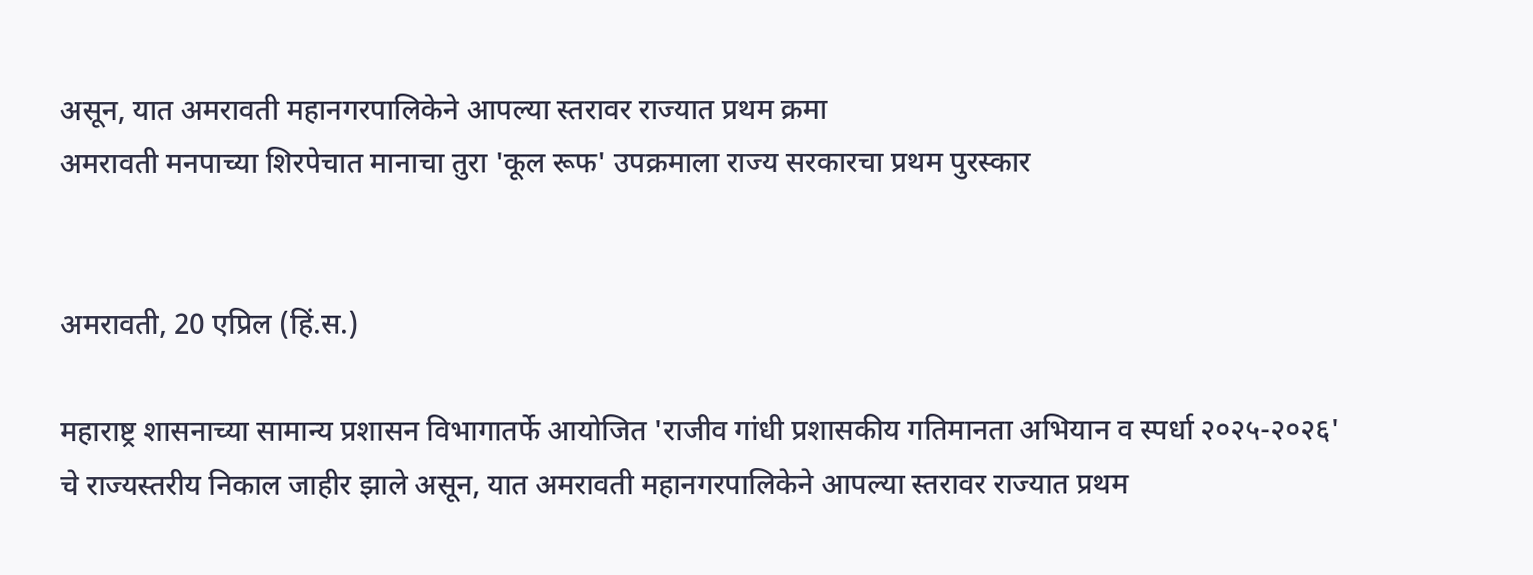असून, यात अमरावती महानगरपालिकेने आपल्या स्तरावर राज्यात प्रथम क्रमा
अमरावती मनपाच्या शिरपेचात मानाचा तुरा 'कूल रूफ' उपक्रमाला राज्य सरकारचा प्रथम पुरस्कार


अमरावती, 20 एप्रिल (हिं.स.)

महाराष्ट्र शासनाच्या सामान्य प्रशासन विभागातर्फे आयोजित 'राजीव गांधी प्रशासकीय गतिमानता अभियान व स्पर्धा २०२५-२०२६' चे राज्यस्तरीय निकाल जाहीर झाले असून, यात अमरावती महानगरपालिकेने आपल्या स्तरावर राज्यात प्रथम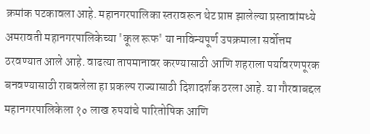क्रमांक पटकावला आहे. महानगरपालिका स्तरावरून थेट प्राप्त झालेल्या प्रस्तावांमध्ये अमरावती महानगरपालिकेच्या 'कूल रूफ' या नाविन्यपूर्ण उपक्रमाला सर्वोत्तम ठरवण्यात आले आहे. वाढत्या तापमानावर करण्यासाठी आणि शहराला पर्यावरणपूरक बनवण्यासाठी राबवलेला हा प्रकल्प राज्यासाठी दिशादर्शक ठरला आहे. या गौरवाबद्दल महानगरपालिकेला १० लाख रुपयांचे पारितोषिक आणि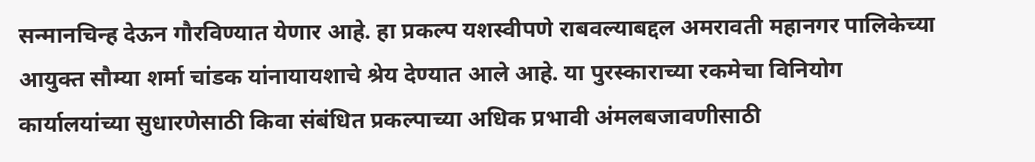सन्मानचिन्ह देऊन गौरविण्यात येणार आहे. हा प्रकल्प यशस्वीपणे राबवल्याबद्दल अमरावती महानगर पालिकेच्या आयुक्त सौम्या शर्मा चांडक यांनायायशाचे श्रेय देण्यात आले आहे. या पुरस्काराच्या रकमेचा विनियोग कार्यालयांच्या सुधारणेसाठी किवा संबंधित प्रकल्पाच्या अधिक प्रभावी अंमलबजावणीसाठी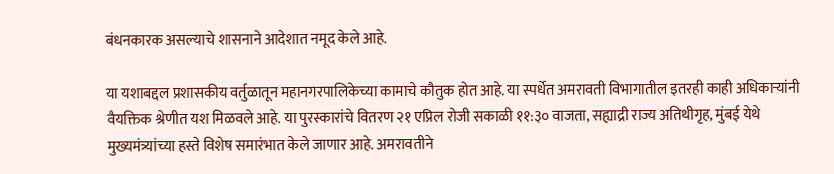बंधनकारक असल्याचे शासनाने आदेशात नमूद केले आहे.

या यशाबद्दल प्रशासकीय वर्तुळातून महानगरपालिकेच्या कामाचे कौतुक होत आहे. या स्पर्धेत अमरावती विभागातील इतरही काही अधिकाऱ्यांनी वैयक्तिक श्रेणीत यश मिळवले आहे. या पुरस्कारांचे वितरण २१ एप्रिल रोजी सकाळी ११:३० वाजता, सह्याद्री राज्य अतिथीगृह, मुंबई येथे मुख्यमंत्र्यांच्या हस्ते विशेष समारंभात केले जाणार आहे. अमरावतीने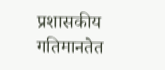प्रशासकीय गतिमानतेत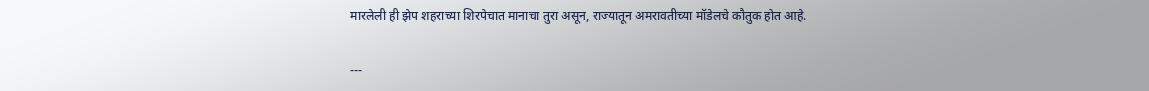मारलेली ही झेप शहराच्या शिरपेचात मानाचा तुरा असून, राज्यातून अमरावतीच्या मॉडेलचे कौतुक होत आहे.

---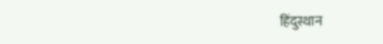हिंदुस्थान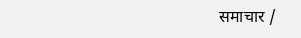समाचार /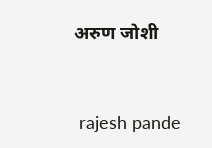अरुण जोशी


 rajesh pande